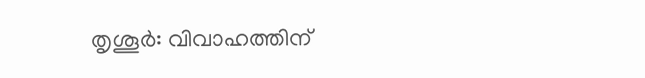തൃശൂർ: വിവാഹത്തിന്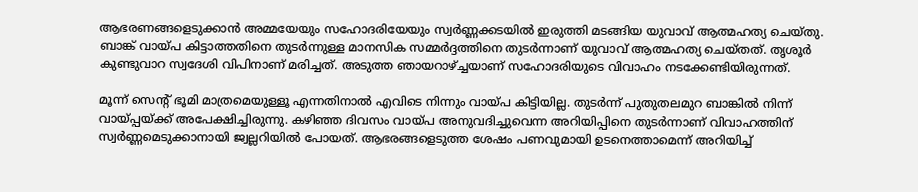ആഭരണങ്ങളെടുക്കാൻ അമ്മയേയും സഹോദരിയേയും സ്വർണ്ണക്കടയിൽ ഇരുത്തി മടങ്ങിയ യുവാവ് ആത്മഹത്യ ചെയ്തു. ബാങ്ക് വായ്പ കിട്ടാത്തതിനെ തുടർന്നുള്ള മാനസിക സമ്മർദ്ദത്തിനെ തുടർന്നാണ് യുവാവ് ആത്മഹത്യ ചെയ്തത്. തൃശൂർ കുണ്ടുവാറ സ്വദേശി വിപിനാണ് മരിച്ചത്. അടുത്ത ഞായറാഴ്‌ച്ചയാണ് സഹോദരിയുടെ വിവാഹം നടക്കേണ്ടിയിരുന്നത്.

മൂന്ന് സെന്റ് ഭൂമി മാത്രമെയുള്ളൂ എന്നതിനാൽ എവിടെ നിന്നും വായ്പ കിട്ടിയില്ല. തുടർന്ന് പുതുതലമുറ ബാങ്കിൽ നിന്ന് വായ്പ്പയ്‌ക്ക് അപേക്ഷിച്ചിരുന്നു. കഴിഞ്ഞ ദിവസം വായ്പ അനുവദിച്ചുവെന്ന അറിയിപ്പിനെ തുടർന്നാണ് വിവാഹത്തിന് സ്വർണ്ണമെടുക്കാനായി ജ്വല്ലറിയിൽ പോയത്. ആഭരങ്ങളെടുത്ത ശേഷം പണവുമായി ഉടനെത്താമെന്ന് അറിയിച്ച്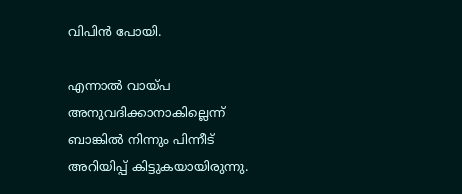വിപിൻ പോയി.

എന്നാൽ വായ്പ അനുവദിക്കാനാകില്ലെന്ന് ബാങ്കിൽ നിന്നും പിന്നീട് അറിയിപ്പ് കിട്ടുകയായിരുന്നു.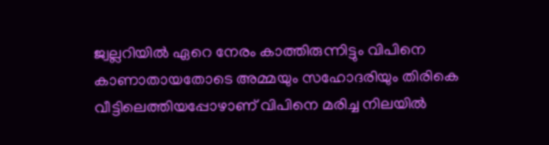ജ്വല്ലറിയിൽ ഏറെ നേരം കാത്തിരുന്നിട്ടും വിപിനെ കാണാതായതോടെ അമ്മയും സഹോദരിയും തിരികെ വീട്ടിലെത്തിയപ്പോഴാണ് വിപിനെ മരിച്ച നിലയിൽ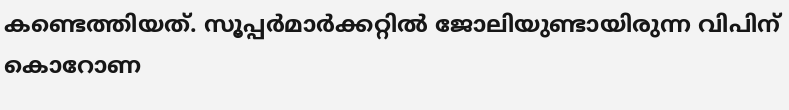കണ്ടെത്തിയത്. സൂപ്പർമാർക്കറ്റിൽ ജോലിയുണ്ടായിരുന്ന വിപിന് കൊറോണ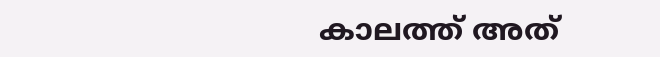കാലത്ത് അത്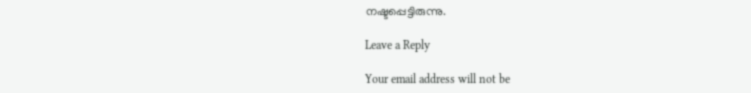നഷ്ടപ്പെട്ടിരുന്നു.

Leave a Reply

Your email address will not be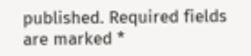published. Required fields are marked *